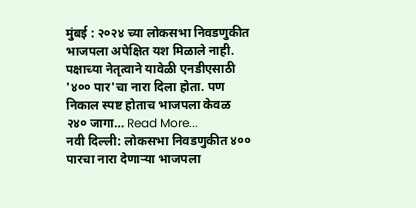मुंबई : २०२४ च्या लोकसभा निवडणुकीत भाजपला अपेक्षित यश मिळाले नाही. पक्षाच्या नेतृत्वाने यावेळी एनडीएसाठी '४०० पार'चा नारा दिला होता. पण निकाल स्पष्ट होताच भाजपला केवळ २४० जागा… Read More...
नवी दिल्ली: लोकसभा निवडणुकीत ४०० पारचा नारा देणाऱ्या भाजपला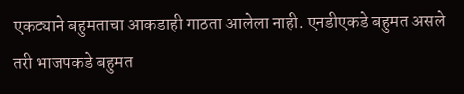एकट्याने बहुमताचा आकडाही गाठता आलेला नाही. एनडीएकडे बहुमत असले तरी भाजपकडे बहुमत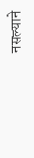नसल्याने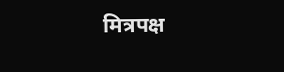मित्रपक्ष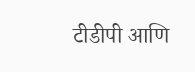टीडीपी आणि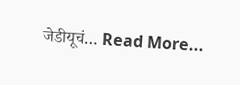जेडीयूचं… Read More...